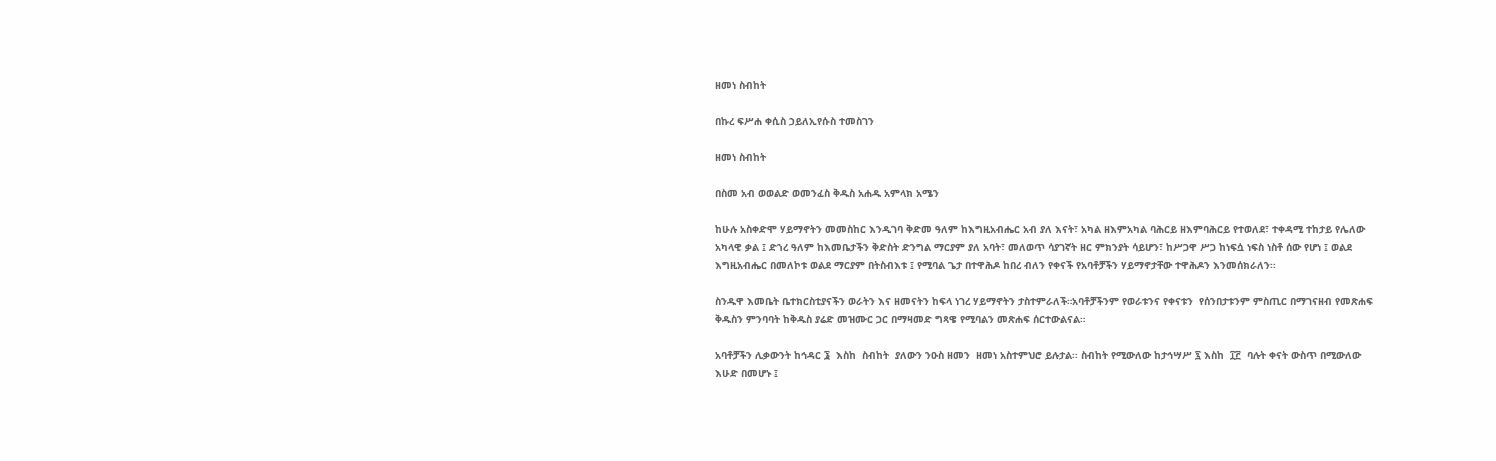ዘመነ ስብከት

በኩረ ፍሥሐ ቀሲስ ኃይለኢየሱስ ተመስገን

ዘመነ ስብከት

በስመ አብ ወወልድ ወመንፈስ ቅዱስ አሐዱ አምላክ አሜን

ከሁሉ አስቀድሞ ሃይማኖትን መመስከር እንዲገባ ቅድመ ዓለም ከእግዚአብሔር አብ ያለ እናት፣ አካል ዘእምአካል ባሕርይ ዘእምባሕርይ የተወለደ፣ ተቀዳሚ ተከታይ የሌለው አካላዊ ቃል ፤ ድኀረ ዓለም ከእመቤታችን ቅድስት ድንግል ማርያም ያለ አባት፣ መለወጥ ሳያገኛት ዘር ምክንያት ሳይሆን፣ ከሥጋዋ ሥጋ ከነፍሷ ነፍስ ነስቶ ሰው የሆነ ፤ ወልደ እግዚአብሔር በመለኮቱ ወልደ ማርያም በትስብእቱ ፤ የሚባል ጌታ በተዋሕዶ ከበረ ብለን የቀናች የአባቶቻችን ሃይማኖታቸው ተዋሕዶን እንመሰክራለን፡፡

ስንዱዋ እመቤት ቤተክርስቲያናችን ወራትን እና ዘመናትን ከፍላ ነገረ ሃይማኖትን ታስተምራለች።አባቶቻችንም የወራቱንና የቀናቱን  የሰንበታቱንም ምስጢር በማገናዘብ የመጽሐፍ ቅዱስን ምንባባት ከቅዱስ ያሬድ መዝሙር ጋር በማዛመድ ግጻዌ የሚባልን መጽሐፍ ሰርተውልናል።

አባቶቻችን ሊቃውንት ከኅዳር ፮  እስከ  ስብከት  ያለውን ንዑስ ዘመን  ዘመነ አስተምህሮ ይሉታል፡፡ ስብከት የሚውለው ከታኅሣሥ ፯ እስከ  ፲፫  ባሉት ቀናት ውስጥ በሚውለው እሁድ በመሆኑ ፤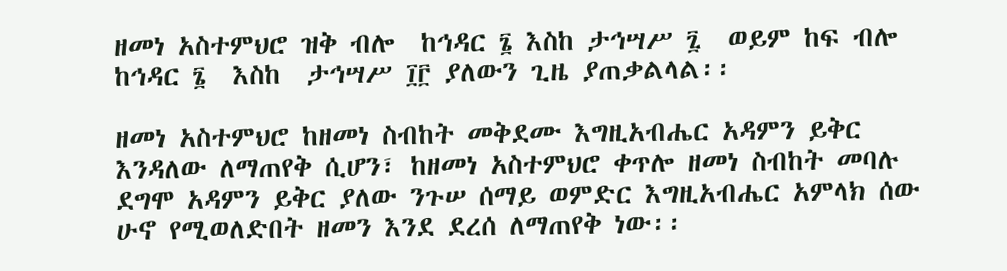ዘመነ አስተምህሮ ዝቅ ብሎ  ከኅዳር ፮ እስከ ታኅሣሥ ፯  ወይም ከፍ ብሎ  ከኅዳር ፮  እስከ  ታኅሣሥ ፲፫ ያለውን ጊዜ ያጠቃልላል፡፡

ዘመነ አስተምህሮ ከዘመነ ስብከት መቅደሙ እግዚአብሔር አዳምን ይቅር እንዳለው ለማጠየቅ ሲሆን፣ ከዘመነ አስተምህሮ ቀጥሎ ዘመነ ስብከት መባሉ ደግሞ አዳምን ይቅር ያለው ንጉሠ ሰማይ ወምድር እግዚአብሔር አምላክ ሰው ሁኖ የሚወለድበት ዘመን እንደ ደረሰ ለማጠየቅ ነው፡፡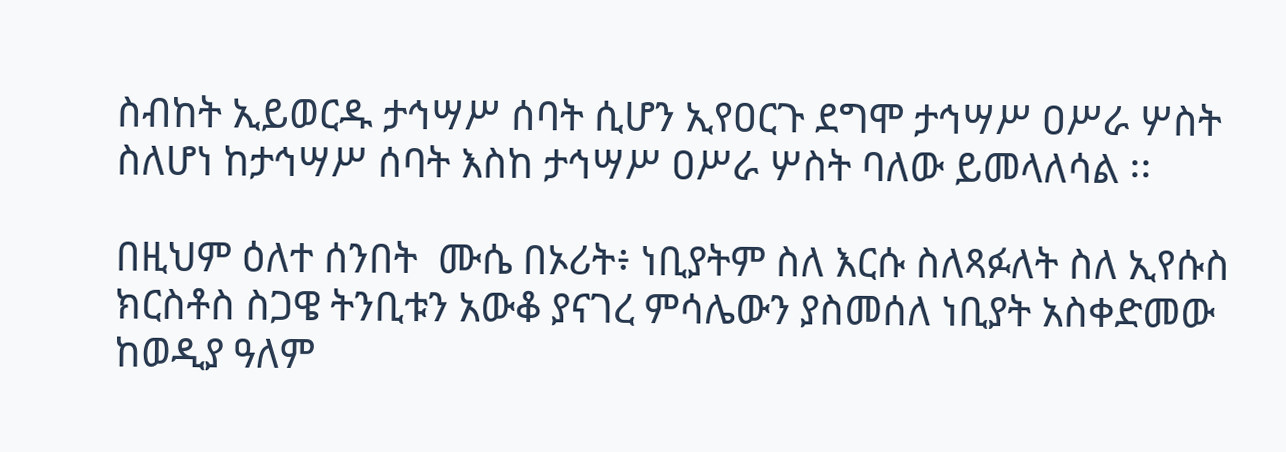ስብከት ኢይወርዱ ታኅሣሥ ሰባት ሲሆን ኢየዐርጉ ደግሞ ታኅሣሥ ዐሥራ ሦስት ስለሆነ ከታኅሣሥ ሰባት እስከ ታኅሣሥ ዐሥራ ሦስት ባለው ይመላለሳል ፡፡

በዚህም ዕለተ ሰንበት  ሙሴ በኦሪት፥ ነቢያትም ስለ እርሱ ስለጻፉለት ስለ ኢየሱስ ክርስቶስ ስጋዌ ትንቢቱን አውቆ ያናገረ ምሳሌውን ያስመሰለ ነቢያት አስቀድመው ከወዲያ ዓለም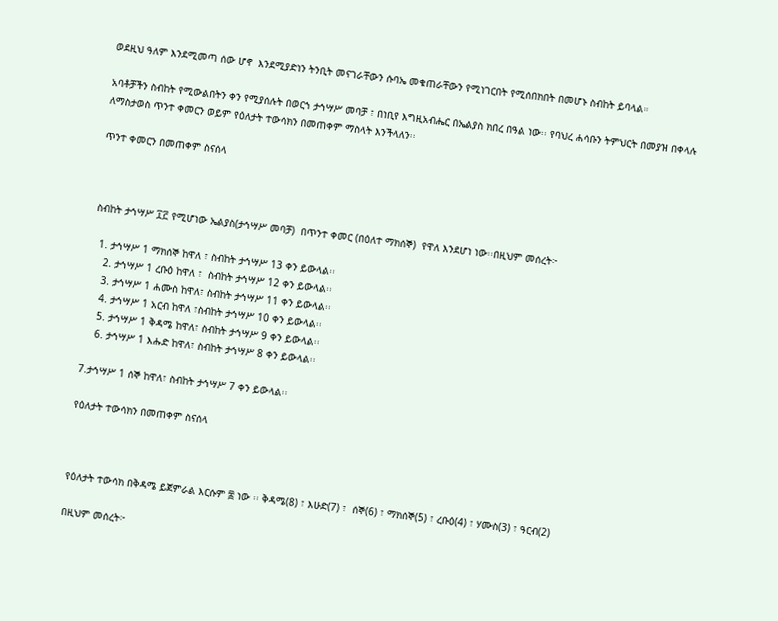ወደዚህ ዓለም እንደሚመጣ ሰው ሆኖ  እንደሚያድነን ትንቢት መናገራቸውን ሱባኤ መቁጠራቸውን የሚነገርበት የሚሰበክበት በመሆኑ ስብከት ይባላል።

አባቶቻችን ስብከት የሚውልበትን ቀን የሚያሰሉት በወርኀ ታኅሣሥ መባቻ ፣ በነቢየ እግዚአብሔር በኤልያስ ክበረ በዓል ነው፡፡ የባህረ ሐሳቡን ትምህርት በመያዝ በቀላሉ ለማስታወስ ጥንተ ቀመርን ወይም የዕለታት ተውሳክን በመጠቀም ማስላት እንችላለን፡፡

ጥንተ ቀመርን በመጠቀም ስናሰላ



ስብከት ታኅሣሥ ፲፫ የሚሆነው ኤልያስ(ታኅሣሥ መባቻ)  በጥንተ ቀመር (በዕለተ ማክሰኞ)  የዋለ እንደሆነ ነው፡፡በዚህም መሰረት፦

  1. ታኅሣሥ 1 ማክሰኞ ከዋለ ፣ ስብከት ታኅሣሥ 13 ቀን ይውላል፡፡
    2. ታኅሣሥ 1 ረቡዕ ከዋለ ፣  ስብከት ታኅሣሥ 12 ቀን ይውላል፡፡
    3. ታኅሣሥ 1 ሐሙስ ከዋለ፣ ስብከት ታኅሣሥ 11 ቀን ይውላል፡፡
    4. ታኅሣሥ 1 አርብ ከዋለ ፣ስብከት ታኅሣሥ 10 ቀን ይውላል፡፡
    5. ታኅሣሥ 1 ቅዳሜ ከዋለ፣ ስብከት ታኅሣሥ 9 ቀን ይውላል፡፡
    6. ታኅሣሥ 1 እሑድ ከዋለ፣ ስብከት ታኅሣሥ 8 ቀን ይውላል፡፡

7.ታኅሣሥ 1 ሰኞ ከዋለ፣ ስብከት ታኅሣሥ 7 ቀን ይውላል፡፡

የዕለታት ተውሳክን በመጠቀም ስናሰላ



የዕለታት ተውሳክ በቅዳሜ ይጀምራል እርሱም ፰ ነው ፡፡ ቅዳሜ(8) ፣ እሁድ(7) ፣  ሰኞ(6) ፣ ማክሰኞ(5) ፣ ረቡዕ(4) ፣ ሃሙስ(3) ፣ ዓርብ(2)

በዚህም መሰረት፦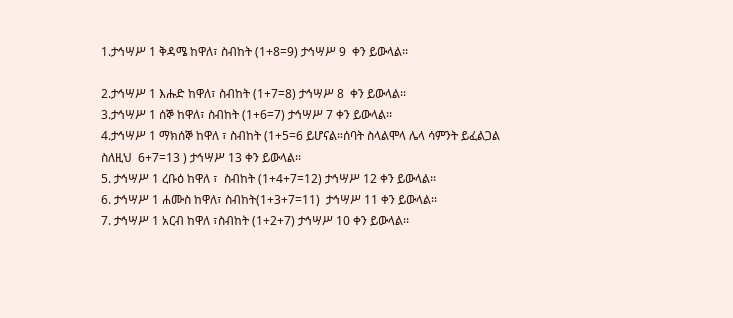1.ታኅሣሥ 1 ቅዳሜ ከዋለ፣ ስብከት (1+8=9) ታኅሣሥ 9  ቀን ይውላል፡፡

2.ታኅሣሥ 1 እሑድ ከዋለ፣ ስብከት (1+7=8) ታኅሣሥ 8  ቀን ይውላል፡፡
3.ታኅሣሥ 1 ሰኞ ከዋለ፣ ስብከት (1+6=7) ታኅሣሥ 7 ቀን ይውላል፡፡
4.ታኅሣሥ 1 ማክሰኞ ከዋለ ፣ ስብከት (1+5=6 ይሆናል።ሰባት ስላልሞላ ሌላ ሳምንት ይፈልጋል ስለዚህ  6+7=13 ) ታኅሣሥ 13 ቀን ይውላል፡፡
5. ታኅሣሥ 1 ረቡዕ ከዋለ ፣  ስብከት (1+4+7=12) ታኅሣሥ 12 ቀን ይውላል፡፡
6. ታኅሣሥ 1 ሐሙስ ከዋለ፣ ስብከት(1+3+7=11)  ታኅሣሥ 11 ቀን ይውላል፡፡
7. ታኅሣሥ 1 አርብ ከዋለ ፣ስብከት (1+2+7) ታኅሣሥ 10 ቀን ይውላል፡፡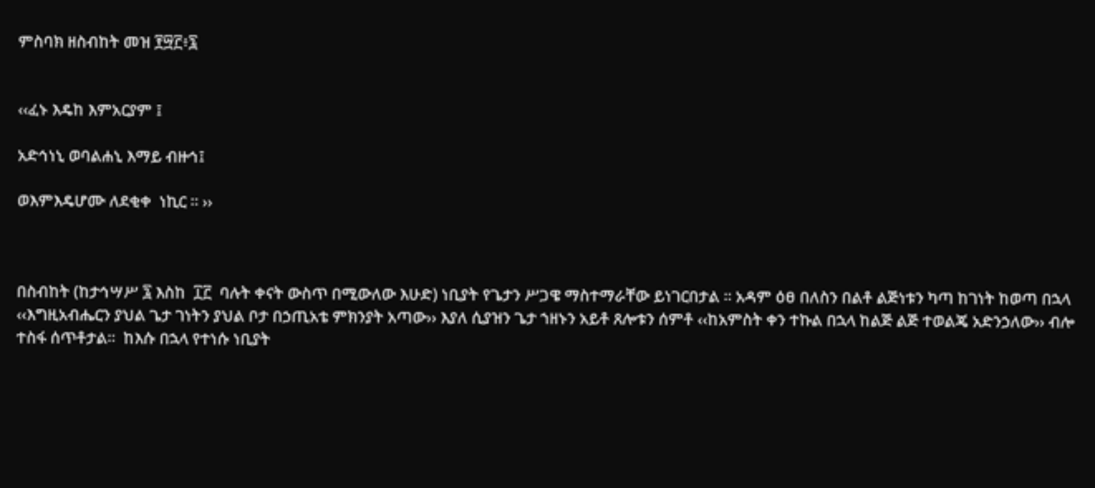ምስባክ ዘስብከት መዝ ፻፵፫፥፯


‹‹ፈኑ እዴከ እምአርያም ፤

አድኅነኒ ወባልሐኒ እማይ ብዙኅ፤

ወእምእዴሆሙ ለደቂቀ  ነኪር ። ››



በስብከት (ከታኅሣሥ ፯ እስከ  ፲፫  ባሉት ቀናት ውስጥ በሚውለው እሁድ) ነቢያት የጌታን ሥጋዌ ማስተማራቸው ይነገርበታል ፡፡ አዳም ዕፀ በለስን በልቶ ልጅነቱን ካጣ ከገነት ከወጣ በኋላ ‹‹እግዚአብሔርን ያህል ጌታ ገነትን ያህል ቦታ በኃጢአቴ ምክንያት አጣው›› እያለ ሲያዝን ጌታ ኀዘኑን አይቶ ጸሎቱን ሰምቶ ‹‹ከአምስት ቀን ተኩል በኋላ ከልጅ ልጅ ተወልጄ አድንኃለው›› ብሎ ተስፋ ሰጥቶታል፡፡  ከእሱ በኋላ የተነሱ ነቢያት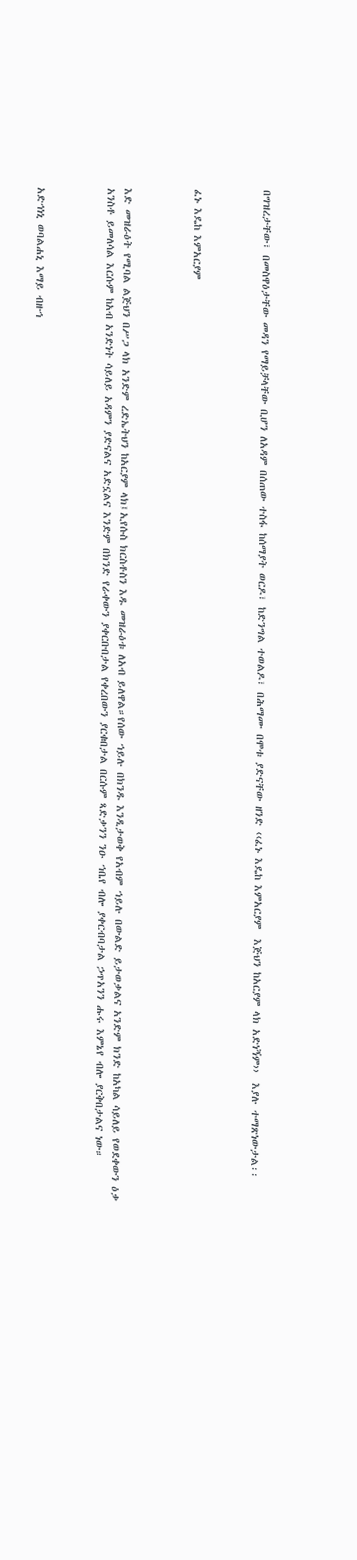በግዝረታቸው፣ በመስዋዕታቸው መዳን የማይቻላቸው ቢሆን ለአዳም በሰጠው ተስፋ ከሰማያት ወርዶ፣ ከድንግል ተወልዶ፣ በሕማሙ በሞቱ ያድናቸው ዘንድ ‹‹ፈኑ እዴከ እምአርያም  እጅህን ከአርያም ላክ አድነኝም››  እያሉ ተማጽነውታል፡፡



ፈኑ እዴከ እምአርያም



እድ መዝራዕት የሚባል ልጅህን በሥጋ ላክ አንድም ረድኤትህን ከአርያም ላክ፤ኢየሱስ ክርስቶስን እዱ መዝራዕቱ ለአብ ይለዋል።የሰው ኀይሉ በክንዱ እንዲታወቅ የአብም ኀይሉ በውልድ ይታወቃልና አንድም ክንድ ከአካል ሳይለይ የወደቀውን ዕቃ አንስቶ ይመለሳል እርሱም ከአብ አንድነት ሳይለይ አዳምን ያድናልና አድኗልና እንድም በክንድ የራቀውን ያቀርቡበታል የቀረበውን ያርቁበታል በርሱም ጻድቃንን ንዑ ኀቤየ ብሎ ያቀርብባታል ኃጥአንን ሑሩ እምኔየ ብሎ ያርቅበታልና ነው።



አድኅነኒ ወባልሐኒ እማይ ብዙኅ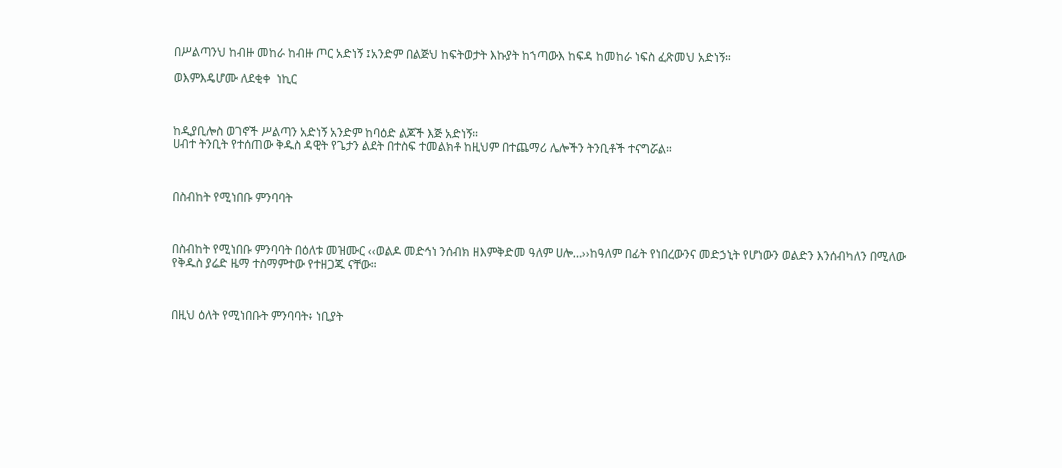በሥልጣንህ ከብዙ መከራ ከብዙ ጦር አድነኝ ፤አንድም በልጅህ ከፍትወታት እኩያት ከኀጣውእ ከፍዳ ከመከራ ነፍስ ፈጽመህ አድነኝ።

ወእምእዴሆሙ ለደቂቀ  ነኪር



ከዲያቢሎስ ወገኖች ሥልጣን አድነኝ አንድም ከባዕድ ልጆች እጅ አድነኝ።
ሀብተ ትንቢት የተሰጠው ቅዱስ ዳዊት የጌታን ልደት በተስፍ ተመልክቶ ከዚህም በተጨማሪ ሌሎችን ትንቢቶች ተናግሯል።



በስብከት የሚነበቡ ምንባባት



በስብከት የሚነበቡ ምንባባት በዕለቱ መዝሙር ‹‹ወልዶ መድኅነ ንሰብክ ዘእምቅድመ ዓለም ሀሎ…››ከዓለም በፊት የነበረውንና መድኃኒት የሆነውን ወልድን እንሰብካለን በሚለው የቅዱስ ያሬድ ዜማ ተስማምተው የተዘጋጁ ናቸው።



በዚህ ዕለት የሚነበቡት ምንባባት፥ ነቢያት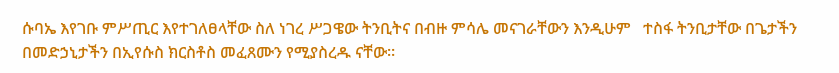ሱባኤ እየገቡ ምሥጢር እየተገለፀላቸው ስለ ነገረ ሥጋዌው ትንቢትና በብዙ ምሳሌ መናገራቸውን እንዲሁም   ተስፋ ትንቢታቸው በጌታችን በመድኃኒታችን በኢየሱስ ክርስቶስ መፈጸሙን የሚያስረዱ ናቸው።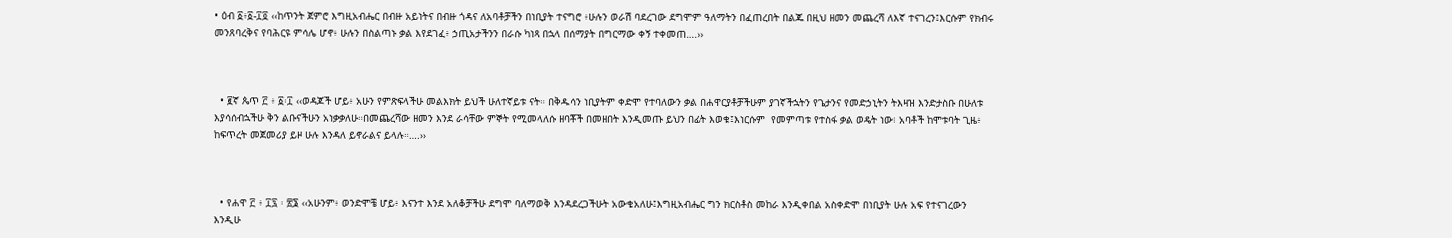• ዕብ ፩፥፩-፲፬ ‹‹ከጥንት ጀምሮ እግዚአብሔር በብዙ አይነትና በብዙ ጎዳና ለአባቶቻችን በነቢያት ተናግሮ ፥ሁሉን ወራሽ ባደረገው ደግሞም ዓለማትን በፈጠረበት በልጁ በዚህ ዘመን መጨረሻ ለእኛ ተናገረን፤እርሱም የክብሩ መንጸባረቅና የባሕርዩ ምሳሌ ሆኖ፥ ሁሉን በስልጣኑ ቃል እየደገፈ፥ ኃጢአታችንን በራሱ ካነጻ በኋላ በሰማያት በግርማው ቀኝ ተቀመጠ….››



  • ፪ኛ ጴጥ ፫ ፥ ፩፡፲ ‹‹ወዳጆች ሆይ፥ አሁን የምጽፍላችሁ መልእክት ይህች ሁለተኛይቱ ናት። በቅዱሳን ነቢያትም ቀድሞ የተባለውን ቃል በሐዋርያቶቻችሁም ያገኛችኋትን የጌታንና የመድኃኒትን ትእዛዝ እንድታስቡ በሁለቱ እያሳሰብኋችሁ ቅን ልቡናችሁን አነቃቃለሁ።በመጨረሻው ዘመን እንደ ራሳቸው ምኞት የሚመላለሱ ዘባቾች በመዘበት እንዲመጡ ይህን በፊት እወቁ፤እነርሱም  የመምጣቱ የተስፋ ቃል ወዴት ነው፧ አባቶች ከሞቱባት ጊዜ፥ ከፍጥረት መጀመሪያ ይዞ ሁሉ እንዳለ ይኖራልና ይላሉ።….››



  • የሐዋ ፫ ፥ ፲፯ ፡ ፳፮ ‹‹አሁንም፥ ወንድሞቼ ሆይ፥ እናንተ እንደ አለቆቻችሁ ደግሞ ባለማወቅ እንዳደረጋችሁት አውቄአለሁ፤እግዚአብሔር ግን ክርስቶስ መከራ እንዲቀበል አስቀድሞ በነቢያት ሁሉ አፍ የተናገረውን እንዲሁ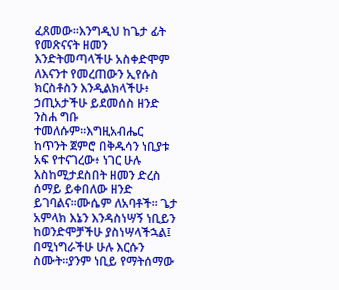ፈጸመው።እንግዲህ ከጌታ ፊት የመጽናናት ዘመን እንድትመጣላችሁ አስቀድሞም ለእናንተ የመረጠውን ኢየሱስ ክርስቶስን እንዲልክላችሁ፥ ኃጢአታችሁ ይደመሰስ ዘንድ ንስሐ ግቡ ተመለሱም።እግዚአብሔር ከጥንት ጀምሮ በቅዱሳን ነቢያቱ አፍ የተናገረው፥ ነገር ሁሉ እስከሚታደስበት ዘመን ድረስ ሰማይ ይቀበለው ዘንድ ይገባልና።ሙሴም ለአባቶች። ጌታ አምላክ እኔን እንዳስነሣኝ ነቢይን ከወንድሞቻችሁ ያስነሣላችኋል፤ በሚነግራችሁ ሁሉ እርሱን ስሙት።ያንም ነቢይ የማትሰማው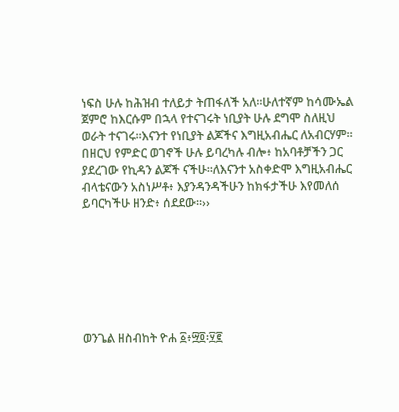ነፍስ ሁሉ ከሕዝብ ተለይታ ትጠፋለች አለ።ሁለተኛም ከሳሙኤል ጀምሮ ከእርሱም በኋላ የተናገሩት ነቢያት ሁሉ ደግሞ ስለዚህ ወራት ተናገሩ።እናንተ የነቢያት ልጆችና እግዚአብሔር ለአብርሃም። በዘርህ የምድር ወገኖች ሁሉ ይባረካሉ ብሎ፥ ከአባቶቻችን ጋር ያደረገው የኪዳን ልጆች ናችሁ።ለእናንተ አስቀድሞ እግዚአብሔር ብላቴናውን አስነሥቶ፥ እያንዳንዳችሁን ከክፋታችሁ እየመለሰ ይባርካችሁ ዘንድ፥ ሰደደው።››







ወንጌል ዘስብከት ዮሐ ፩፥፵፬፡፶፪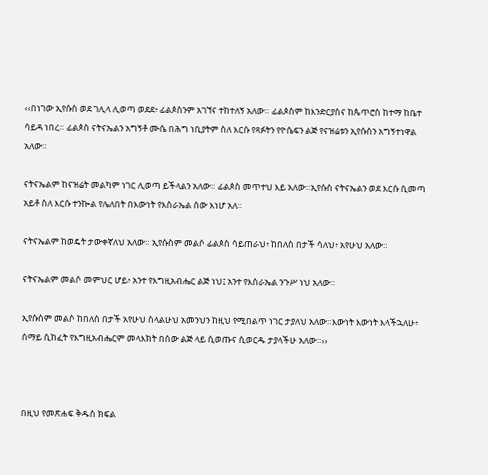‹‹በነገው ኢየሱስ ወደ ገሊላ ሊወጣ ወደደ፥ ፊልጶስንም አገኘና ተከተለኝ አለው። ፊልጶስም ከእንድርያስና ከጴጥሮስ ከተማ ከቤተ ሳይዳ ነበረ። ፊልጶስ ናትናኤልን አግኝቶ ሙሴ በሕግ ነቢያትም ስለ እርሱ የጻፉትን የዮሴፍን ልጅ የናዝሬቱን ኢየሱስን አግኝተነዋል አለው።

ናትናኤልም ከናዝሬት መልካም ነገር ሊወጣ ይችላልን አለው። ፊልጶስ መጥተህ እይ አለው።ኢየሱስ ናትናኤልን ወደ እርሱ ሲመጣ አይቶ ስለ እርሱ ተንኰል የሌለበት በእውነት የእስራኤል ሰው እነሆ አለ።

ናትናኤልም ከወዴት ታውቀኛለህ አለው። ኢየሱስም መልሶ ፊልጶስ ሳይጠራህ፥ ከበለስ በታች ሳለህ፥ አየሁህ አለው።

ናትናኤልም መልሶ መምህር ሆይ፥ አንተ የእግዚአብሔር ልጅ ነህ፤ አንተ የእስራኤል ንጉሥ ነህ አለው።

ኢየሱስም መልሶ ከበለስ በታች አየሁህ ስላልሁህ አመንህን ከዚህ የሚበልጥ ነገር ታያለህ አለው።እውነት እውነት እላችኋለሁ፥ ሰማይ ሲከፈት የእግዚአብሔርም መላእክት በሰው ልጅ ላይ ሲወጡና ሲወርዱ ታያላችሁ አለው።››



በዚህ የመጽሐፍ ቅዱስ ክፍል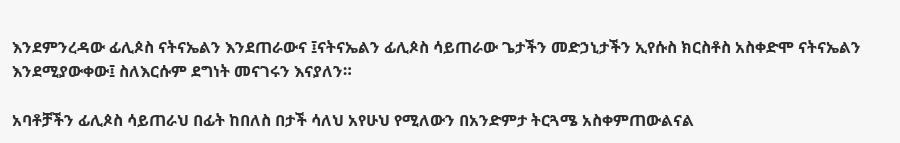እንደምንረዳው ፊሊጶስ ናትናኤልን እንደጠራውና ፤ናትናኤልን ፊሊጶስ ሳይጠራው ጌታችን መድኃኒታችን ኢየሱስ ክርስቶስ አስቀድሞ ናትናኤልን  እንደሚያውቀው፤ ስለእርሱም ደግነት መናገሩን እናያለን።

አባቶቻችን ፊሊጶስ ሳይጠራህ በፊት ከበለስ በታች ሳለህ አየሁህ የሚለውን በአንድምታ ትርጓሜ አስቀምጠውልናል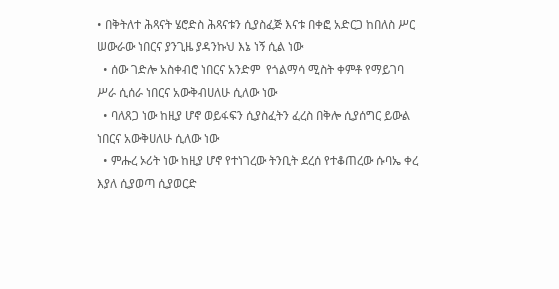• በቅትለተ ሕጻናት ሄሮድስ ሕጻናቱን ሲያስፈጅ እናቱ በቀፎ አድርጋ ከበለስ ሥር ሠውራው ነበርና ያንጊዜ ያዳንኩህ እኔ ነኝ ሲል ነው
  • ሰው ገድሎ አስቀብሮ ነበርና አንድም  የጎልማሳ ሚስት ቀምቶ የማይገባ ሥራ ሲሰራ ነበርና አውቅብሀለሁ ሲለው ነው
  • ባለጸጋ ነው ከዚያ ሆኖ ወይፋፍን ሲያስፈትን ፈረስ በቅሎ ሲያሰግር ይውል ነበርና አውቅሀለሁ ሲለው ነው
  • ምሑረ ኦሪት ነው ከዚያ ሆኖ የተነገረው ትንቢት ደረሰ የተቆጠረው ሱባኤ ቀረ እያለ ሲያወጣ ሲያወርድ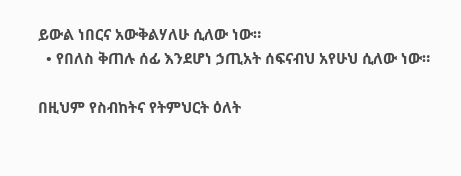ይውል ነበርና አውቅልሃለሁ ሲለው ነው።
  • የበለስ ቅጠሉ ሰፊ እንደሆነ ኃጢአት ሰፍናብህ አየሁህ ሲለው ነው።

በዚህም የስብከትና የትምህርት ዕለት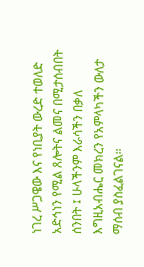ነገረ ሥጋዌው እና የነቢያት ውረድ ተወለድ አድኅነን የሚል ጸሎትና ልመና በሚታሰብበት ሰንበት ፤ ሁላችንም እራሳችን በቃለ እግዚአብሔር መክረን የአምላካችን ውለታ ማሰብ ያስፈልገናል።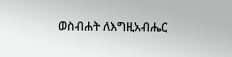ወስብሐት ለእግዚአብሔር